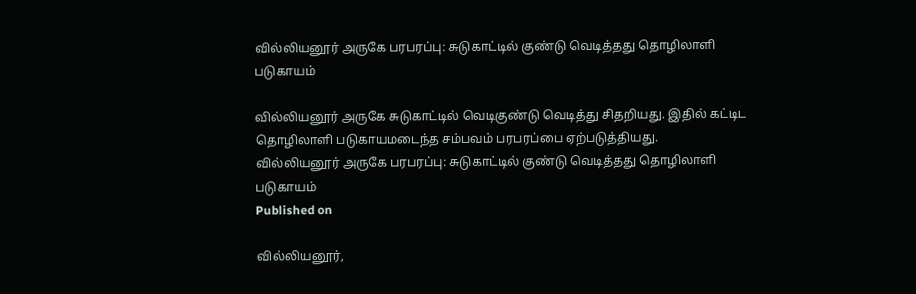வில்லியனூர் அருகே பரபரப்பு: சுடுகாட்டில் குண்டு வெடித்தது தொழிலாளி படுகாயம்

வில்லியனூர் அருகே சுடுகாட்டில் வெடிகுண்டு வெடித்து சிதறியது. இதில் கட்டிட தொழிலாளி படுகாயமடைந்த சம்பவம் பரபரப்பை ஏற்படுத்தியது.
வில்லியனூர் அருகே பரபரப்பு: சுடுகாட்டில் குண்டு வெடித்தது தொழிலாளி படுகாயம்
Published on

வில்லியனூர்,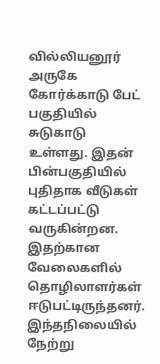வில்லியனூர் அருகே கோர்க்காடு பேட் பகுதியில் சுடுகாடு உள்ளது. இதன் பின்பகுதியில் புதிதாக வீடுகள் கட்டப்பட்டு வருகின்றன. இதற்கான வேலைகளில் தொழிலாளர்கள் ஈடுபட்டிருந்தனர். இந்தநிலையில் நேற்று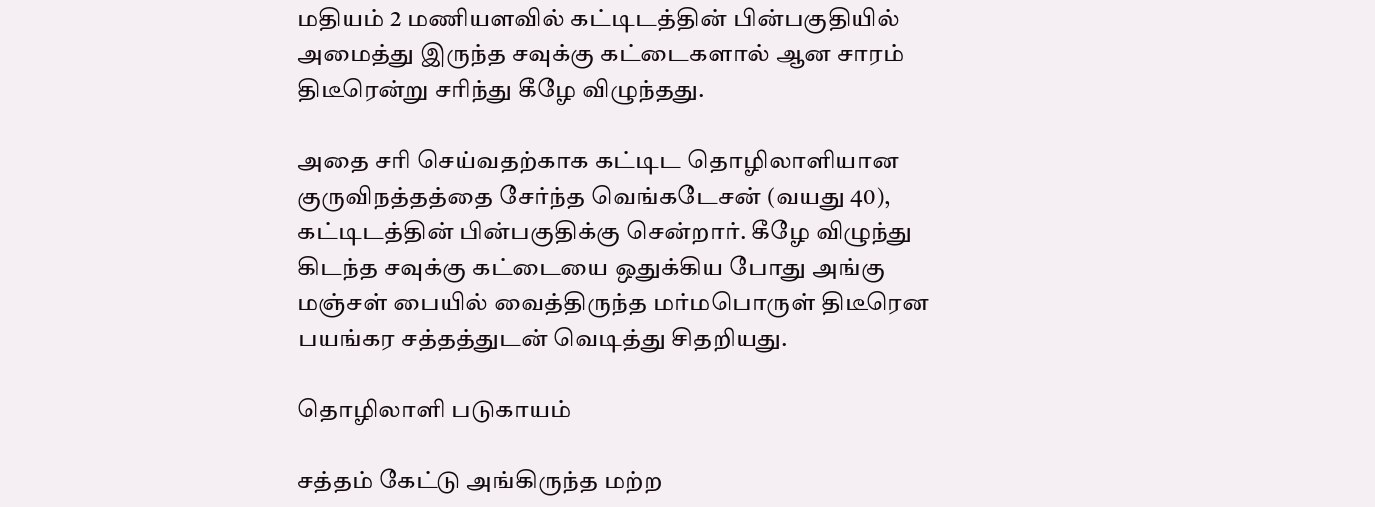மதியம் 2 மணியளவில் கட்டிடத்தின் பின்பகுதியில் அமைத்து இருந்த சவுக்கு கட்டைகளால் ஆன சாரம் திடீரென்று சரிந்து கீழே விழுந்தது.

அதை சரி செய்வதற்காக கட்டிட தொழிலாளியான குருவிநத்தத்தை சேர்ந்த வெங்கடேசன் (வயது 40), கட்டிடத்தின் பின்பகுதிக்கு சென்றார். கீழே விழுந்து கிடந்த சவுக்கு கட்டையை ஒதுக்கிய போது அங்கு மஞ்சள் பையில் வைத்திருந்த மர்மபொருள் திடீரென பயங்கர சத்தத்துடன் வெடித்து சிதறியது.

தொழிலாளி படுகாயம்

சத்தம் கேட்டு அங்கிருந்த மற்ற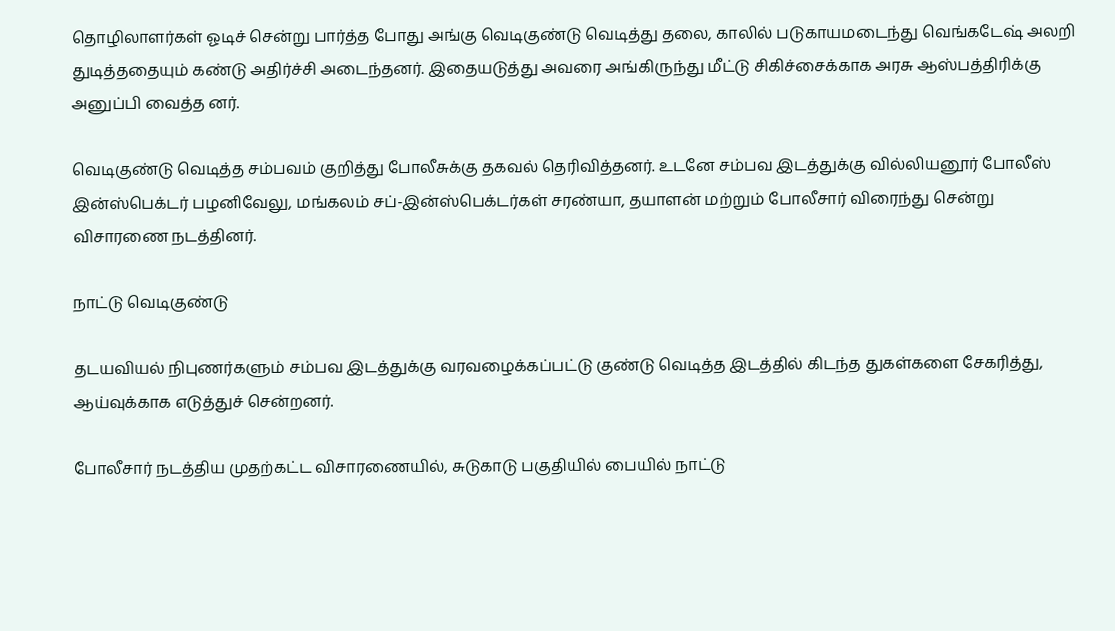தொழிலாளர்கள் ஓடிச் சென்று பார்த்த போது அங்கு வெடிகுண்டு வெடித்து தலை, காலில் படுகாயமடைந்து வெங்கடேஷ் அலறி துடித்ததையும் கண்டு அதிர்ச்சி அடைந்தனர். இதையடுத்து அவரை அங்கிருந்து மீட்டு சிகிச்சைக்காக அரசு ஆஸ்பத்திரிக்கு அனுப்பி வைத்த னர்.

வெடிகுண்டு வெடித்த சம்பவம் குறித்து போலீசுக்கு தகவல் தெரிவித்தனர். உடனே சம்பவ இடத்துக்கு வில்லியனூர் போலீஸ் இன்ஸ்பெக்டர் பழனிவேலு, மங்கலம் சப்-இன்ஸ்பெக்டர்கள் சரண்யா, தயாளன் மற்றும் போலீசார் விரைந்து சென்று விசாரணை நடத்தினர்.

நாட்டு வெடிகுண்டு

தடயவியல் நிபுணர்களும் சம்பவ இடத்துக்கு வரவழைக்கப்பட்டு குண்டு வெடித்த இடத்தில் கிடந்த துகள்களை சேகரித்து, ஆய்வுக்காக எடுத்துச் சென்றனர்.

போலீசார் நடத்திய முதற்கட்ட விசாரணையில், சுடுகாடு பகுதியில் பையில் நாட்டு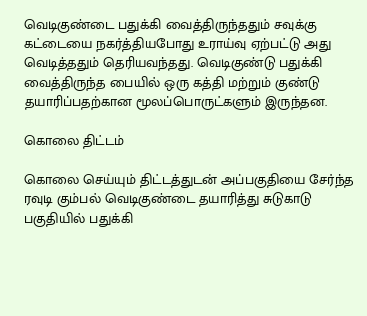வெடிகுண்டை பதுக்கி வைத்திருந்ததும் சவுக்கு கட்டையை நகர்த்தியபோது உராய்வு ஏற்பட்டு அது வெடித்ததும் தெரியவந்தது. வெடிகுண்டு பதுக்கி வைத்திருந்த பையில் ஒரு கத்தி மற்றும் குண்டு தயாரிப்பதற்கான மூலப்பொருட்களும் இருந்தன.

கொலை திட்டம்

கொலை செய்யும் திட்டத்துடன் அப்பகுதியை சேர்ந்த ரவுடி கும்பல் வெடிகுண்டை தயாரித்து சுடுகாடு பகுதியில் பதுக்கி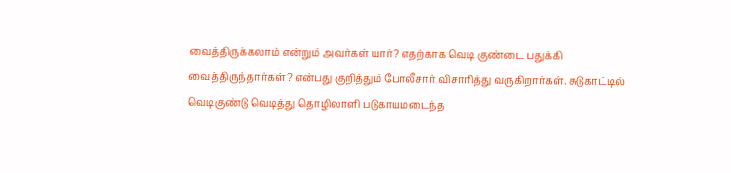வைத்திருக்கலாம் என்றும் அவர்கள் யார்? எதற்காக வெடி குண்டை பதுக்கி வைத்திருந்தார்கள்? என்பது குறித்தும் போலீசார் விசாரித்து வருகிறார்கள். சுடுகாட்டில் வெடிகுண்டு வெடித்து தொழிலாளி படுகாயமடைந்த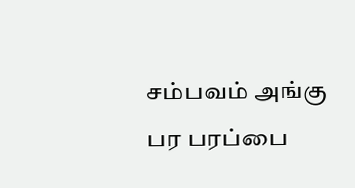சம்பவம் அங்கு பர பரப்பை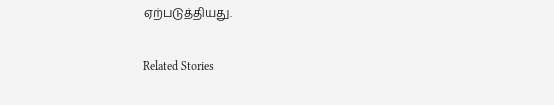ஏற்படுத்தியது.

Related Stories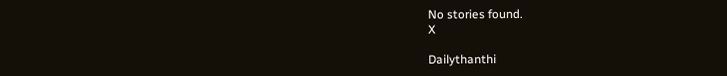No stories found.
X

Dailythanthi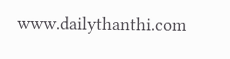www.dailythanthi.com